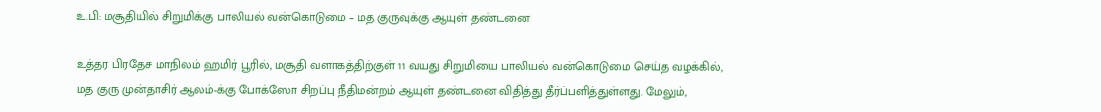உ.பி: மசூதியில் சிறுமிக்கு பாலியல் வன்கொடுமை – மத குருவுக்கு ஆயுள் தண்டனை

உத்தர பிரதேச மாநிலம் ஹமிர் பூரில், மசூதி வளாகத்திற்குள் 11 வயது சிறுமியை பாலியல் வன்கொடுமை செய்த வழக்கில், மத குரு முன்தாசிர் ஆலம்-க்கு போக்ஸோ சிறப்பு நீதிமன்றம் ஆயுள் தண்டனை விதித்து தீர்ப்பளித்துள்ளது. மேலும்,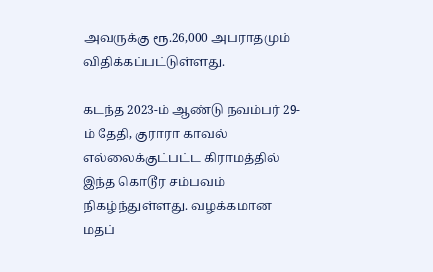அவருக்கு ரூ.26,000 அபராதமும் விதிக்கப்பட்டுள்ளது.

கடந்த 2023-ம் ஆண்டு நவம்பர் 29-ம் தேதி, குராரா காவல் எல்லைக்குட்பட்ட கிராமத்தில் இந்த கொடூர சம்பவம் நிகழ்ந்துள்ளது. வழக்கமான மதப்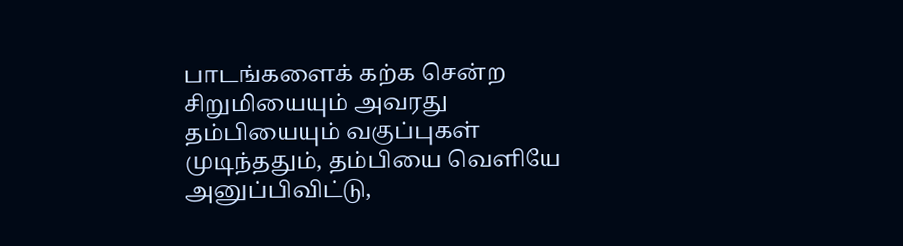பாடங்களைக் கற்க சென்ற சிறுமியையும் அவரது தம்பியையும் வகுப்புகள் முடிந்ததும், தம்பியை வெளியே அனுப்பிவிட்டு,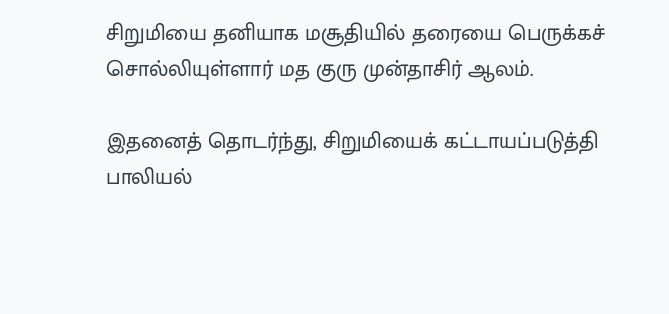சிறுமியை தனியாக மசூதியில் தரையை பெருக்கச் சொல்லியுள்ளார் மத குரு முன்தாசிர் ஆலம்.

இதனைத் தொடர்ந்து, சிறுமியைக் கட்டாயப்படுத்தி பாலியல்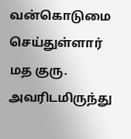வன்கொடுமை செய்துள்ளார் மத குரு. அவரிடமிருந்து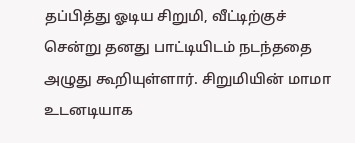தப்பித்து ஓடிய சிறுமி, வீட்டிற்குச் சென்று தனது பாட்டியிடம் நடந்ததை அழுது கூறியுள்ளார். சிறுமியின் மாமா உடனடியாக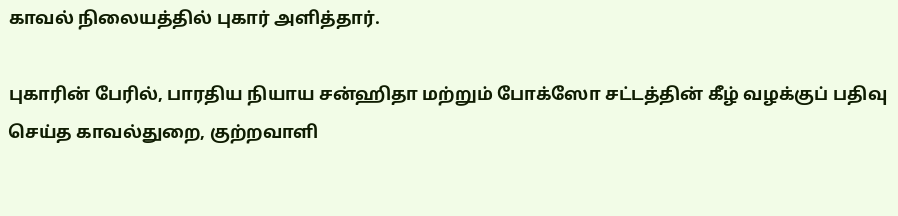காவல் நிலையத்தில் புகார் அளித்தார்.

புகாரின் பேரில், பாரதிய நியாய சன்ஹிதா மற்றும் போக்ஸோ சட்டத்தின் கீழ் வழக்குப் பதிவு செய்த காவல்துறை, குற்றவாளி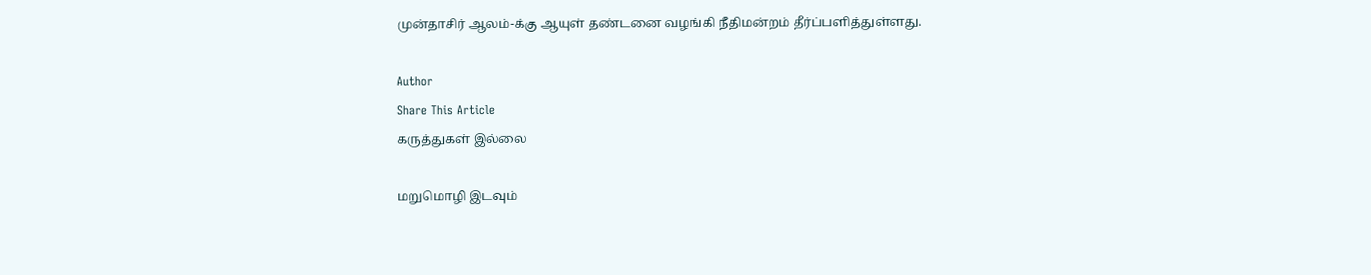முன்தாசிர் ஆலம்-க்கு ஆயுள் தண்டனை வழங்கி நீதிமன்றம் தீர்ப்பளித்துள்ளது.

Author
Share This Article
கருத்துகள் இல்லை

மறுமொழி இடவும்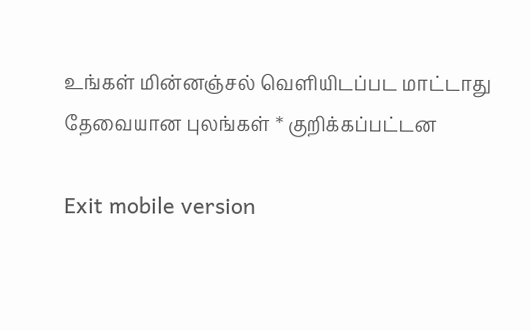உங்கள் மின்னஞ்சல் வெளியிடப்பட மாட்டாது தேவையான புலங்கள் * குறிக்கப்பட்டன

Exit mobile version